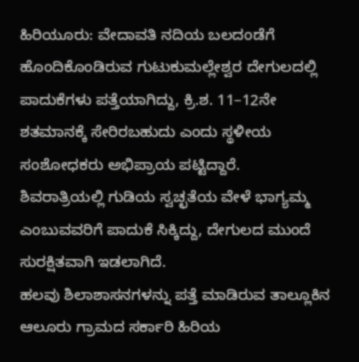ಹಿರಿಯೂರು: ವೇದಾವತಿ ನದಿಯ ಬಲದಂಡೆಗೆ ಹೊಂದಿಕೊಂಡಿರುವ ಗುಟುಕುಮಲ್ಲೇಶ್ವರ ದೇಗುಲದಲ್ಲಿ ಪಾದುಕೆಗಳು ಪತ್ತೆಯಾಗಿದ್ದು, ಕ್ರಿ.ಶ. 11–12ನೇ ಶತಮಾನಕ್ಕೆ ಸೇರಿರಬಹುದು ಎಂದು ಸ್ಥಳೀಯ ಸಂಶೋಧಕರು ಅಭಿಪ್ರಾಯ ಪಟ್ಟಿದ್ದಾರೆ.
ಶಿವರಾತ್ರಿಯಲ್ಲಿ ಗುಡಿಯ ಸ್ವಚ್ಛತೆಯ ವೇಳೆ ಭಾಗ್ಯಮ್ಮ ಎಂಬುವವರಿಗೆ ಪಾದುಕೆ ಸಿಕ್ಕಿದ್ದು, ದೇಗುಲದ ಮುಂದೆ ಸುರಕ್ಷಿತವಾಗಿ ಇಡಲಾಗಿದೆ.
ಹಲವು ಶಿಲಾಶಾಸನಗಳನ್ನು ಪತ್ತೆ ಮಾಡಿರುವ ತಾಲ್ಲೂಕಿನ ಆಲೂರು ಗ್ರಾಮದ ಸರ್ಕಾರಿ ಹಿರಿಯ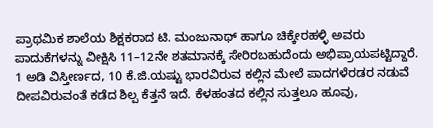ಪ್ರಾಥಮಿಕ ಶಾಲೆಯ ಶಿಕ್ಷಕರಾದ ಟಿ. ಮಂಜುನಾಥ್ ಹಾಗೂ ಚಿಕ್ಕೇರಹಳ್ಳಿ ಅವರು ಪಾದುಕೆಗಳನ್ನು ವೀಕ್ಷಿಸಿ 11–12ನೇ ಶತಮಾನಕ್ಕೆ ಸೇರಿರಬಹುದೆಂದು ಅಭಿಪ್ರಾಯಪಟ್ಟಿದ್ದಾರೆ.
1 ಅಡಿ ವಿಸ್ತೀರ್ಣದ, 10 ಕೆ.ಜಿ.ಯಷ್ಟು ಭಾರವಿರುವ ಕಲ್ಲಿನ ಮೇಲೆ ಪಾದಗಳೆರಡರ ನಡುವೆ ದೀಪವಿರುವಂತೆ ಕಡೆದ ಶಿಲ್ಪ ಕೆತ್ತನೆ ಇದೆ. ಕೆಳಹಂತದ ಕಲ್ಲಿನ ಸುತ್ತಲೂ ಹೂವು,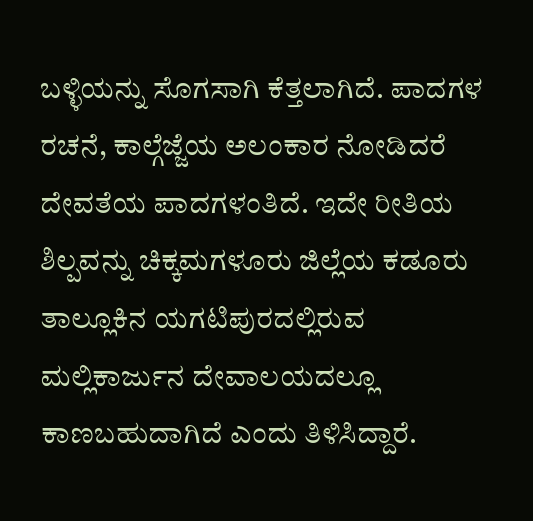ಬಳ್ಳಿಯನ್ನು ಸೊಗಸಾಗಿ ಕೆತ್ತಲಾಗಿದೆ. ಪಾದಗಳ ರಚನೆ, ಕಾಲ್ಗೆಜ್ಜೆಯ ಅಲಂಕಾರ ನೋಡಿದರೆ ದೇವತೆಯ ಪಾದಗಳಂತಿದೆ. ಇದೇ ರೀತಿಯ ಶಿಲ್ಪವನ್ನು ಚಿಕ್ಕಮಗಳೂರು ಜಿಲ್ಲೆಯ ಕಡೂರು ತಾಲ್ಲೂಕಿನ ಯಗಟಿಪುರದಲ್ಲಿರುವ ಮಲ್ಲಿಕಾರ್ಜುನ ದೇವಾಲಯದಲ್ಲೂ ಕಾಣಬಹುದಾಗಿದೆ ಎಂದು ತಿಳಿಸಿದ್ದಾರೆ.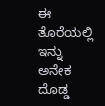ಈ ತೊರೆಯಲ್ಲಿ ಇನ್ನು ಅನೇಕ ದೊಡ್ಡ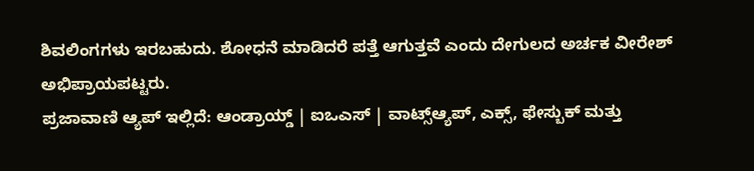ಶಿವಲಿಂಗಗಳು ಇರಬಹುದು. ಶೋಧನೆ ಮಾಡಿದರೆ ಪತ್ತೆ ಆಗುತ್ತವೆ ಎಂದು ದೇಗುಲದ ಅರ್ಚಕ ವೀರೇಶ್ ಅಭಿಪ್ರಾಯಪಟ್ಟರು.
ಪ್ರಜಾವಾಣಿ ಆ್ಯಪ್ ಇಲ್ಲಿದೆ: ಆಂಡ್ರಾಯ್ಡ್ | ಐಒಎಸ್ | ವಾಟ್ಸ್ಆ್ಯಪ್, ಎಕ್ಸ್, ಫೇಸ್ಬುಕ್ ಮತ್ತು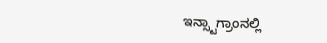ಇನ್ಸ್ಟಾಗ್ರಾಂನಲ್ಲಿ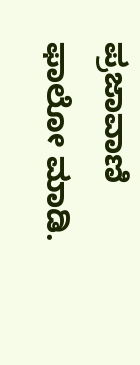ಪ್ರಜಾವಾಣಿ ಫಾಲೋ ಮಾಡಿ.